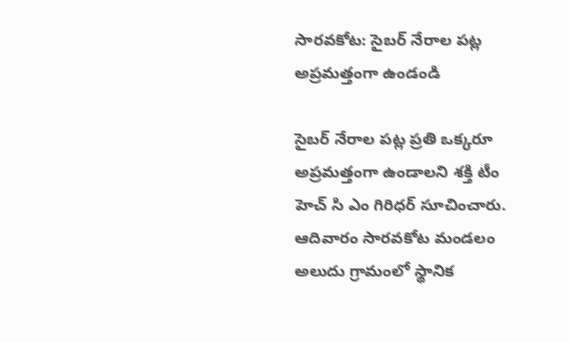సారవకోట: సైబర్ నేరాల పట్ల అప్రమత్తంగా ఉండండి

సైబర్ నేరాల పట్ల ప్రతి ఒక్కరూ అప్రమత్తంగా ఉండాలని శక్తి టీం హెచ్ సి ఎం గిరిధర్ సూచించారు. ఆదివారం సారవకోట మండలం అలుదు గ్రామంలో స్థానిక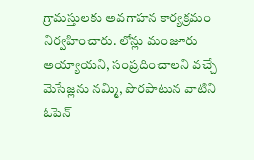గ్రామస్తులకు అవగాహన కార్యక్రమం నిర్వహించారు. లోన్లు మంజూరు అయ్యాయని, సంప్రదించాలని వచ్చే మెసేజ్లను నమ్మి, పొరపాటున వాటిని ఓపెన్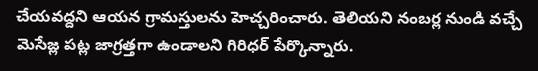చేయవద్దని ఆయన గ్రామస్తులను హెచ్చరించారు. తెలియని నంబర్ల నుండి వచ్చే మెసేజ్ల పట్ల జాగ్రత్తగా ఉండాలని గిరిధర్ పేర్కొన్నారు.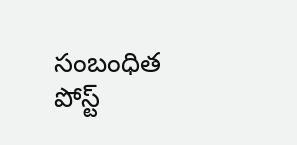సంబంధిత పోస్ట్